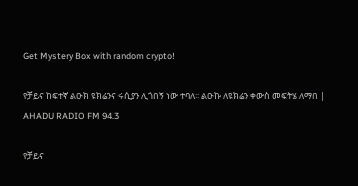Get Mystery Box with random crypto!

የቻይና ከፍተኛ ልዑክ ዩክሬንና ሩሲያን ሊጎበኝ ነው ተባለ፡፡ ልዑኩ ለዩክሬን ቀውስ መፍትሄ ለማበ | AHADU RADIO FM 94.3

የቻይና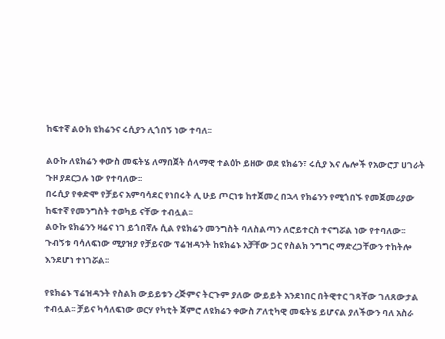ከፍተኛ ልዑክ ዩክሬንና ሩሲያን ሊጎበኝ ነው ተባለ፡፡

ልዑኩ ለዩክሬን ቀውስ መፍትሄ ለማበጀት ሰላማዊ ተልዕኮ ይዘው ወደ ዩክሬን፣ ሩሲያ እና ሌሎች የአውሮፓ ሀገራት ጉዞ ያደርጋሉ ነው የተባለው፡፡
በሩሲያ የቀድሞ የቻይና አምባሳደር የነበሩት ሊ ሁይ ጦርነቱ ከተጀመረ በኋላ የክሬንን የሚጎበኙ የመጀመሪያው ከፍተኛ የመንግስት ተወካይ ናቸው ተብሏል፡፡
ልዑኩ ዩክሬንን ዛሬና ነገ ይጎበኛሉ ሲል የዩክሬን መንግስት ባለስልጣን ለሮይተርስ ተናግሯል ነው የተባለው፡፡
ጉብኝቱ ባሳለፍነው ሚያዝያ የቻይናው ፕሬዝዳንት ከዩክሬኑ አቻቸው ጋር የስልክ ንግግር ማድረጋቸውን ተከትሎ እንደሆነ ተነገሯል፡፡

የዩክሬኑ ፕሬዝዳንት የስልክ ውይይቱን ረጅምና ትርጉም ያለው ውይይት አንደነበር በትዊተር ገጻቸው ገለጸውታል ተብሏል፡፡ ቻይና ካሳለፍነው ወርሃ የካቲት ጀምሮ ለዩክሬን ቀውስ ፖለቲካዊ መፍትሄ ይሆናል ያለችውን ባለ አስራ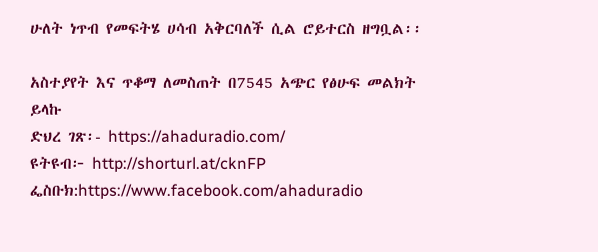ሁለት ነጥብ የመፍትሄ ሀሳብ አቅርባለች ሲል ሮይተርስ ዘግቧል፡፡

አስተያየት እና ጥቆማ ለመስጠት በ7545 አጭር የፅሁፍ መልክት ይላኩ
ድህረ ገጽ፡- https://ahaduradio.com/
ዩትዩብ፦ http://shorturl.at/cknFP
ፌስቡክ:https://www.facebook.com/ahaduradio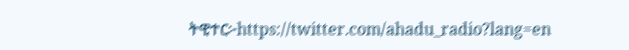ትዊተር፦https://twitter.com/ahadu_radio?lang=en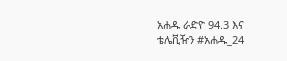አሐዱ ራድዮ 94.3 እና ቴሌቪዥን #አሐዱ_24